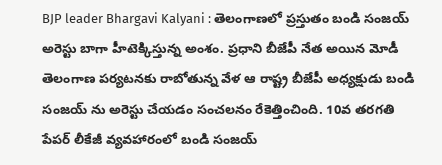BJP leader Bhargavi Kalyani : తెలంగాణలో ప్రస్తుతం బండి సంజయ్ అరెస్టు బాగా హీటెక్కిస్తున్న అంశం. ప్రధాని బీజేపీ నేత అయిన మోడీ తెలంగాణ పర్యటనకు రాబోతున్న వేళ ఆ రాష్ట్ర బీజేపీ అధ్యక్షుడు బండి సంజయ్ ను అరెస్టు చేయడం సంచలనం రేకెత్తించింది. 10వ తరగతి పేపర్ లీకేజీ వ్యవహారంలో బండి సంజయ్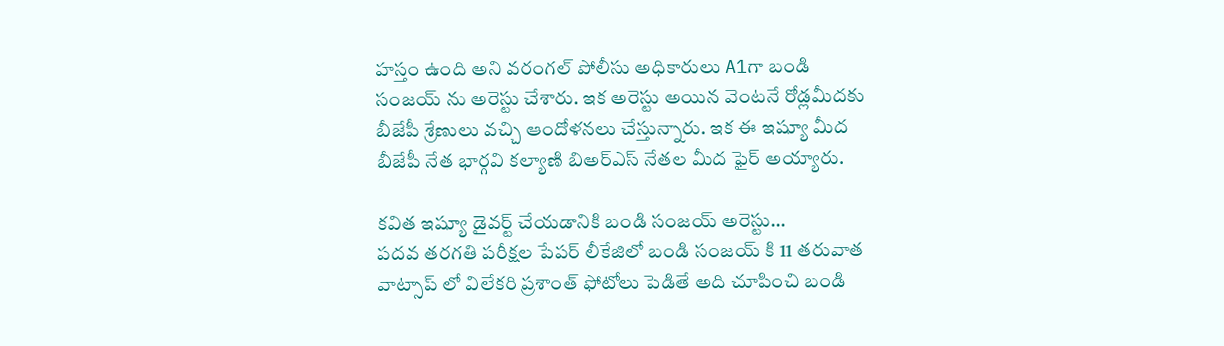హస్తం ఉంది అని వరంగల్ పోలీసు అధికారులు A1గా బండి సంజయ్ ను అరెస్టు చేశారు. ఇక అరెస్టు అయిన వెంటనే రోడ్లమీదకు బీజేపీ శ్రేణులు వచ్చి ఆందోళనలు చేస్తున్నారు. ఇక ఈ ఇష్యూ మీద బీజేపీ నేత భార్గవి కల్యాణి బిఅర్ఎస్ నేతల మీద ఫైర్ అయ్యారు.

కవిత ఇష్యూ డైవర్ట్ చేయడానికి బండి సంజయ్ అరెస్టు…
పదవ తరగతి పరీక్షల పేపర్ లీకేజిలో బండి సంజయ్ కి 11 తరువాత వాట్సాప్ లో విలేకరి ప్రశాంత్ ఫోటోలు పెడితే అది చూపించి బండి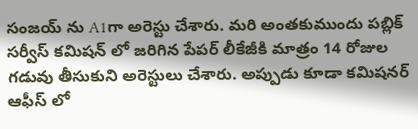సంజయ్ ను A1గా అరెస్టు చేశారు. మరి అంతకుముందు పబ్లిక్ సర్వీస్ కమిషన్ లో జరిగిన పేపర్ లీకేజీకి మాత్రం 14 రోజుల గడువు తీసుకుని అరెస్టులు చేశారు. అప్పుడు కూడా కమిషనర్ ఆఫీస్ లో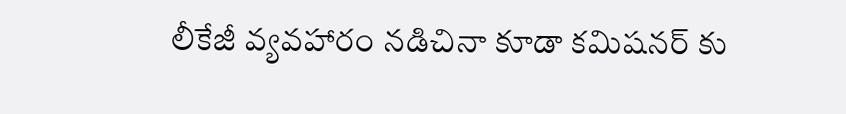లీకేజీ వ్యవహారం నడిచినా కూడా కమిషనర్ కు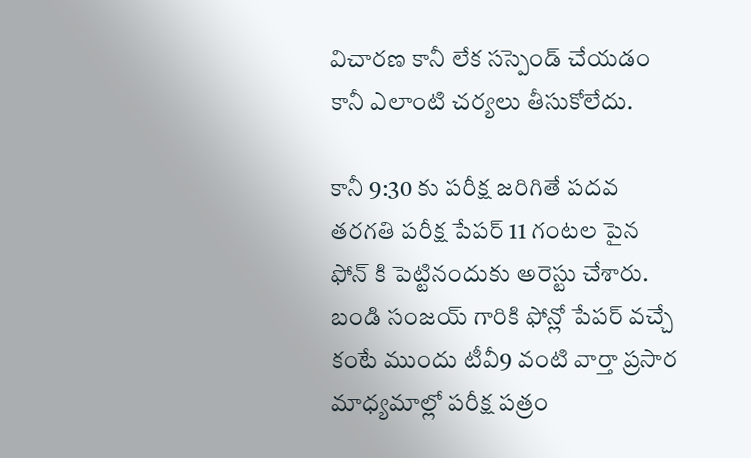విచారణ కానీ లేక సస్పెండ్ చేయడం కానీ ఎలాంటి చర్యలు తీసుకోలేదు.

కానీ 9:30 కు పరీక్ష జరిగితే పదవ తరగతి పరీక్ష పేపర్ 11 గంటల పైన ఫోన్ కి పెట్టినందుకు అరెస్టు చేశారు. బండి సంజయ్ గారికి ఫోన్లో పేపర్ వచ్చే కంటే ముందు టీవీ9 వంటి వార్తా ప్రసార మాధ్యమాల్లో పరీక్ష పత్రం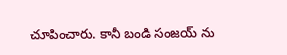చూపించారు. కానీ బండి సంజయ్ ను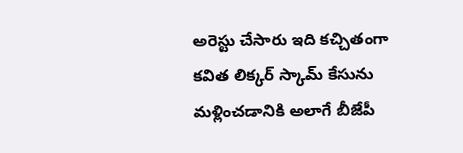అరెస్టు చేసారు ఇది కచ్చితంగా కవిత లిక్కర్ స్కామ్ కేసును మళ్లించడానికి అలాగే బీజేపీ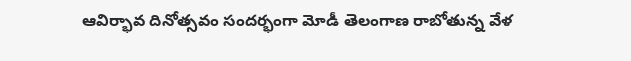ఆవిర్భావ దినోత్సవం సందర్భంగా మోడీ తెలంగాణ రాబోతున్న వేళ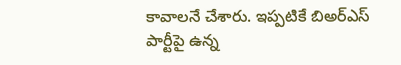కావాలనే చేశారు. ఇప్పటికే బిఅర్ఎస్ పార్టీపై ఉన్న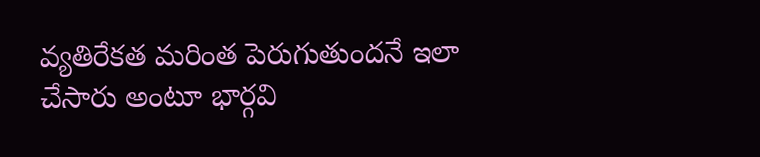వ్యతిరేకత మరింత పెరుగుతుందనే ఇలా చేసారు అంటూ భార్గవి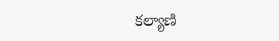కల్యాణి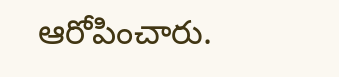ఆరోపించారు.